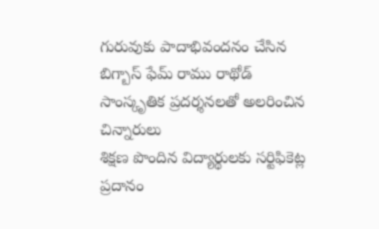గురువుకు పాదాభివందనం చేసిన బిగ్బాస్ ఫేమ్ రాము రాథోడ్
సాంస్కృతిక ప్రదర్శనలతో అలరించిన చిన్నారులు
శిక్షణ పొందిన విద్యార్థులకు సర్టిఫికెట్ల ప్రదానం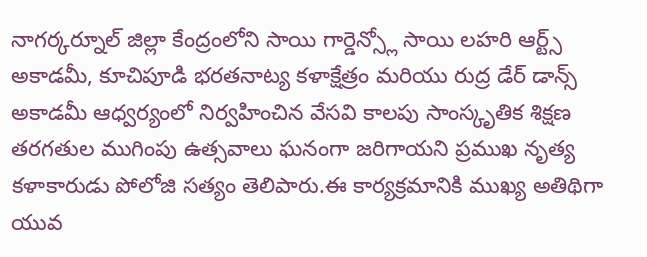నాగర్కర్నూల్ జిల్లా కేంద్రంలోని సాయి గార్డెన్స్లో సాయి లహరి ఆర్ట్స్ అకాడమీ, కూచిపూడి భరతనాట్య కళాక్షేత్రం మరియు రుద్ర డేర్ డాన్స్ అకాడమీ ఆధ్వర్యంలో నిర్వహించిన వేసవి కాలపు సాంస్కృతిక శిక్షణ తరగతుల ముగింపు ఉత్సవాలు ఘనంగా జరిగాయని ప్రముఖ నృత్య కళాకారుడు పోలోజి సత్యం తెలిపారు.ఈ కార్యక్రమానికి ముఖ్య అతిథిగా యువ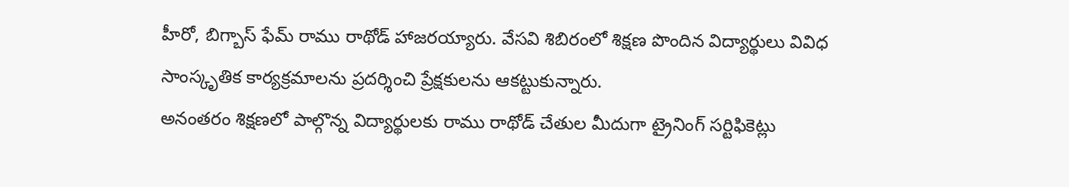హీరో, బిగ్బాస్ ఫేమ్ రాము రాథోడ్ హాజరయ్యారు. వేసవి శిబిరంలో శిక్షణ పొందిన విద్యార్థులు వివిధ సాంస్కృతిక కార్యక్రమాలను ప్రదర్శించి ప్రేక్షకులను ఆకట్టుకున్నారు.
అనంతరం శిక్షణలో పాల్గొన్న విద్యార్థులకు రాము రాథోడ్ చేతుల మీదుగా ట్రైనింగ్ సర్టిఫికెట్లు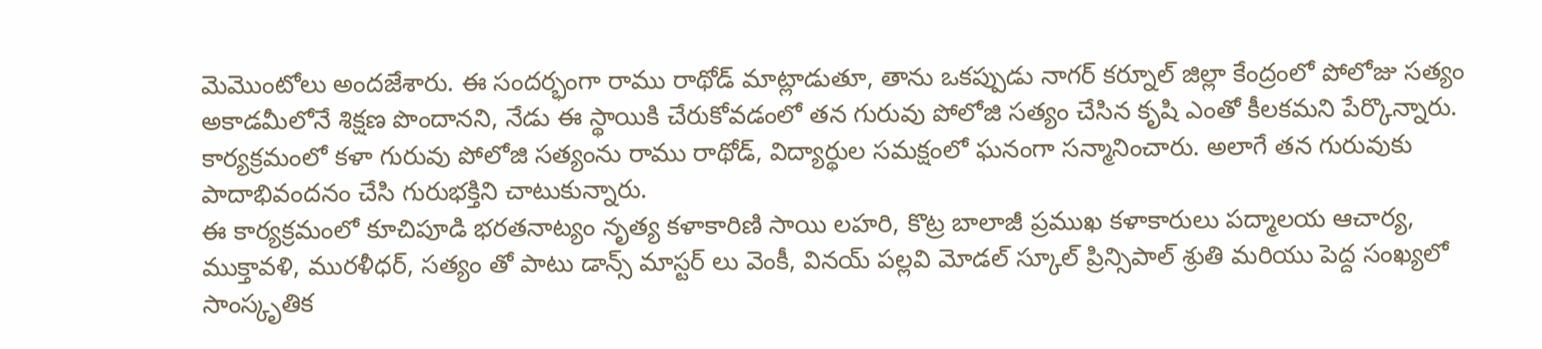మెమొంటోలు అందజేశారు. ఈ సందర్భంగా రాము రాథోడ్ మాట్లాడుతూ, తాను ఒకప్పుడు నాగర్ కర్నూల్ జిల్లా కేంద్రంలో పోలోజు సత్యం అకాడమీలోనే శిక్షణ పొందానని, నేడు ఈ స్థాయికి చేరుకోవడంలో తన గురువు పోలోజి సత్యం చేసిన కృషి ఎంతో కీలకమని పేర్కొన్నారు.
కార్యక్రమంలో కళా గురువు పోలోజి సత్యంను రాము రాథోడ్, విద్యార్థుల సమక్షంలో ఘనంగా సన్మానించారు. అలాగే తన గురువుకు పాదాభివందనం చేసి గురుభక్తిని చాటుకున్నారు.
ఈ కార్యక్రమంలో కూచిపూడి భరతనాట్యం నృత్య కళాకారిణి సాయి లహరి, కొట్ర బాలాజీ ప్రముఖ కళాకారులు పద్మాలయ ఆచార్య, ముక్తావళి, మురళీధర్, సత్యం తో పాటు డాన్స్ మాస్టర్ లు వెంకీ, వినయ్ పల్లవి మోడల్ స్కూల్ ప్రిన్సిపాల్ శ్రుతి మరియు పెద్ద సంఖ్యలో సాంస్కృతిక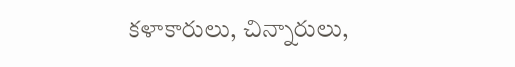కళాకారులు, చిన్నారులు,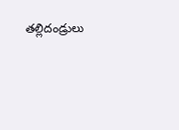తల్లిదండ్రులు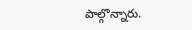పాల్గొన్నారు.